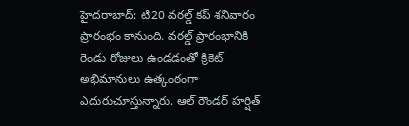హైదరాబాద్: టి20 వరల్డ్ కప్ శనివారం ప్రారంభం కానుంది. వరల్డ్ ప్రారంభానికి రెండు రోజులు ఉండడంతో క్రికెట్ అభిమానులు ఉత్కంఠంగా ఎదురుచూస్తున్నారు. ఆల్ రౌండర్ హర్షిత్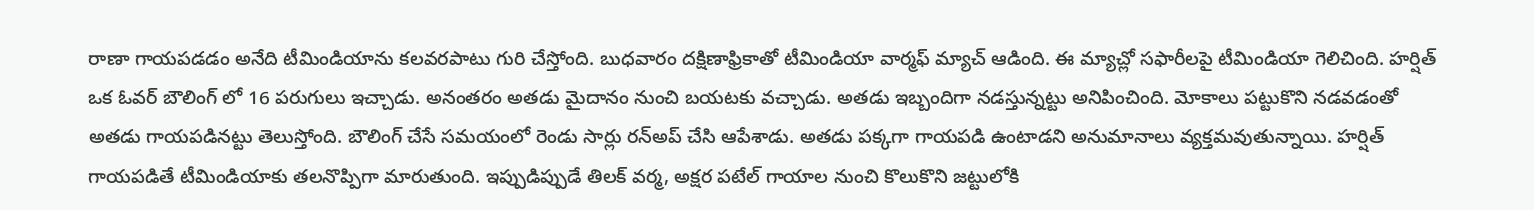రాణా గాయపడడం అనేది టీమిండియాను కలవరపాటు గురి చేస్తోంది. బుధవారం దక్షిణాఫ్రికాతో టీమిండియా వార్మఫ్ మ్యాచ్ ఆడింది. ఈ మ్యాచ్లో సఫారీలపై టీమిండియా గెలిచింది. హర్షిత్ ఒక ఓవర్ బౌలింగ్ లో 16 పరుగులు ఇచ్చాడు. అనంతరం అతడు మైదానం నుంచి బయటకు వచ్చాడు. అతడు ఇబ్బందిగా నడస్తున్నట్టు అనిపించింది. మోకాలు పట్టుకొని నడవడంతో అతడు గాయపడినట్టు తెలుస్తోంది. బౌలింగ్ చేసే సమయంలో రెండు సార్లు రన్అప్ చేసి ఆపేశాడు. అతడు పక్కగా గాయపడి ఉంటాడని అనుమానాలు వ్యక్తమవుతున్నాయి. హర్షిత్ గాయపడితే టీమిండియాకు తలనొప్పిగా మారుతుంది. ఇప్పుడిప్పుడే తిలక్ వర్మ, అక్షర పటేల్ గాయాల నుంచి కొలుకొని జట్టులోకి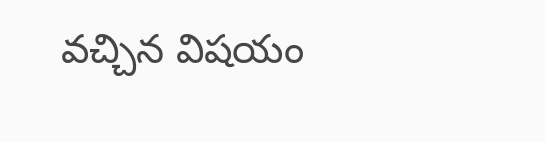వచ్చిన విషయం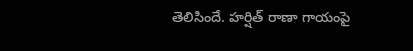తెలిసిందే. హర్షిత్ రాణా గాయంపై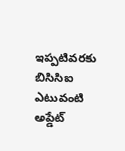ఇప్పటివరకు బిసిసిఐ ఎటువంటి అప్డేట్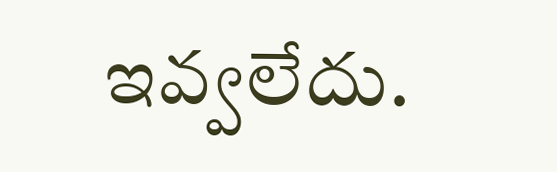ఇవ్వలేదు.